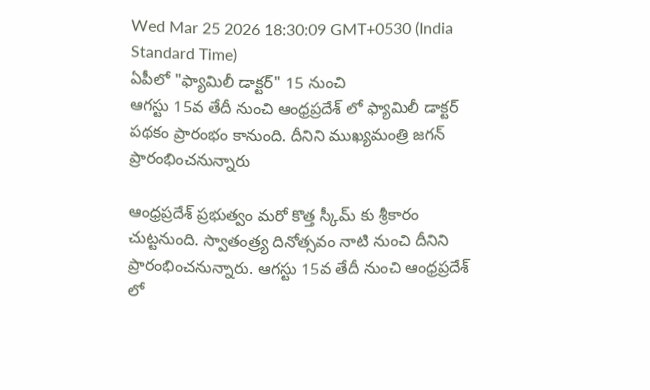Wed Mar 25 2026 18:30:09 GMT+0530 (India Standard Time)
ఏపీలో "ఫ్యామిలీ డాక్టర్" 15 నుంచి
ఆగస్టు 15వ తేదీ నుంచి ఆంధ్రప్రదేశ్ లో ఫ్యామిలీ డాక్టర్ పథకం ప్రారంభం కానుంది. దీనిని ముఖ్యమంత్రి జగన్ ప్రారంభించనున్నారు

ఆంధ్రప్రదేశ్ ప్రభుత్వం మరో కొత్త స్కీమ్ కు శ్రీకారం చుట్టనుంది. స్వాతంత్ర్య దినోత్సవం నాటి నుంచి దీనిని ప్రారంభించనున్నారు. ఆగస్టు 15వ తేదీ నుంచి ఆంధ్రప్రదేశ్ లో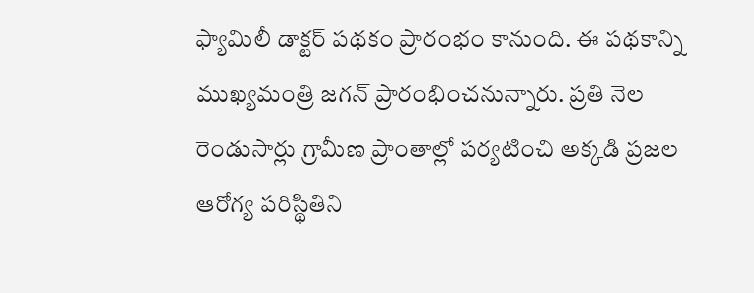ఫ్యామిలీ డాక్టర్ పథకం ప్రారంభం కానుంది. ఈ పథకాన్ని ముఖ్యమంత్రి జగన్ ప్రారంభించనున్నారు. ప్రతి నెల రెండుసార్లు గ్రామీణ ప్రాంతాల్లో పర్యటించి అక్కడి ప్రజల ఆరోగ్య పరిస్థితిని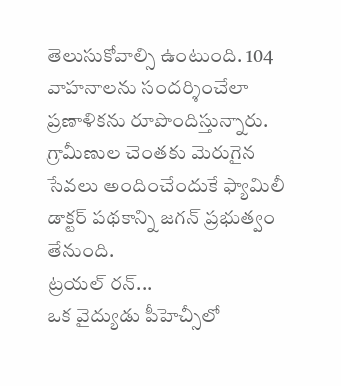తెలుసుకోవాల్సి ఉంటుంది. 104 వాహనాలను సందర్శించేలా ప్రణాళికను రూపొందిస్తున్నారు. గ్రామీణుల చెంతకు మెరుగైన సేవలు అందించేందుకే ఫ్యామిలీ డాక్టర్ పథకాన్ని జగన్ ప్రభుత్వం తేనుంది.
ట్రయల్ రన్...
ఒక వైద్యుడు పీహెచ్సీలో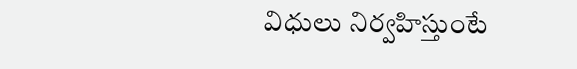విధులు నిర్వహిస్తుంటే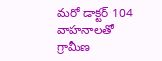మరో డాక్టర్ 104 వాహనాలతో గ్రామీణ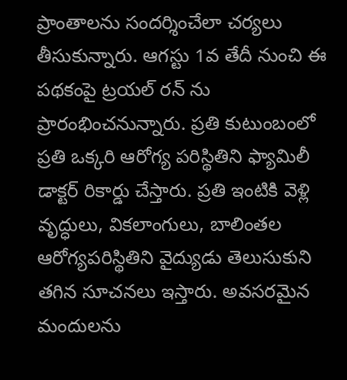ప్రాంతాలను సందర్శించేలా చర్యలు తీసుకున్నారు. ఆగస్టు 1వ తేదీ నుంచి ఈ పథకంపై ట్రయల్ రన్ ను ప్రారంభించనున్నారు. ప్రతి కుటుంబంలో ప్రతి ఒక్కరి ఆరోగ్య పరిస్థితిని ఫ్యామిలీ డాక్టర్ రికార్డు చేస్తారు. ప్రతి ఇంటికి వెళ్లి వృద్ధులు, వికలాంగులు, బాలింతల ఆరోగ్యపరిస్థితిని వైద్యుడు తెలుసుకుని తగిన సూచనలు ఇస్తారు. అవసరమైన మందులను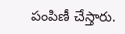పంపిణీ చేస్తారు.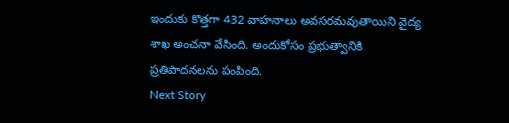ఇందుకు కొత్తగా 432 వాహనాలు అవసరమవుతాయిని వైద్య శాఖ అంచనా వేసింది. అందుకోసం ప్రభుత్వానికి ప్రతిపాదనలను పంపింది.
Next Story